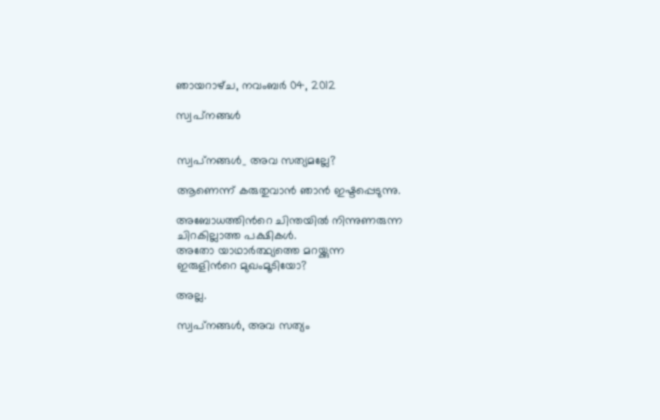ഞായറാഴ്‌ച, നവംബർ 04, 2012

സ്വപ്‌നങ്ങള്‍


സ്വപ്‌നങ്ങള്‍_ അവ സത്യമല്ലേ?

ആണെന്ന് കരുതുവാന്‍ ഞാന്‍ ഇഷ്ടപ്പെടുന്നു.

അബോധത്തിന്‍റെ ചിന്തയില്‍ നിന്നുണരുന്ന
ചിറകില്ലാത്ത പക്ഷികള്‍.
അതോ യാഥാര്‍ത്ഥ്യത്തെ മറയ്ക്കുന്ന
ഇരുളിന്‍റെ മുഖംമൂടിയോ?

അല്ല.

സ്വപ്‌നങ്ങള്‍, അവ സത്യം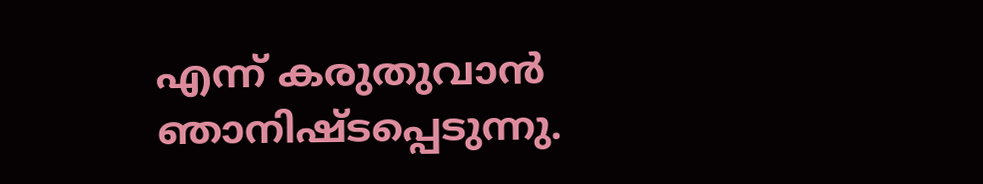എന്ന് കരുതുവാന്‍
ഞാനിഷ്ടപ്പെടുന്നു.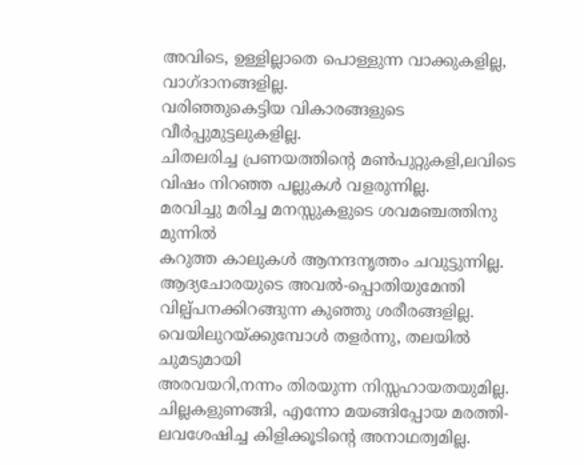അവിടെ, ഉള്ളില്ലാതെ പൊള്ളുന്ന വാക്കുകളില്ല,
വാഗ്ദാനങ്ങളില്ല.
വരിഞ്ഞുകെട്ടിയ വികാരങ്ങളുടെ വീര്‍പ്പുമുട്ടലുകളില്ല.
ചിതലരിച്ച പ്രണയത്തിന്‍റെ മണ്‍പുറ്റുകളി,ലവിടെ
വിഷം നിറഞ്ഞ പല്ലുകള്‍ വളരുന്നില്ല.
മരവിച്ചു മരിച്ച മനസ്സുകളുടെ ശവമഞ്ചത്തിനു മുന്നില്‍
കറുത്ത കാലുകള്‍ ആനന്ദനൃത്തം ചവുട്ടുന്നില്ല.
ആദ്യചോരയുടെ അവല്‍-പ്പൊതിയുമേന്തി
വില്പ്പനക്കിറങ്ങുന്ന കുഞ്ഞു ശരീരങ്ങളില്ല.
വെയിലുറയ്ക്കുമ്പോള്‍ തളര്‍ന്നു, തലയില്‍ ചുമടുമായി
അരവയറി,നന്നം തിരയുന്ന നിസ്സഹായതയുമില്ല.
ചില്ലകളുണങ്ങി, എന്നോ മയങ്ങിപ്പോയ മരത്തി-
ലവശേഷിച്ച കിളിക്കൂടിന്‍റെ അനാഥത്വമില്ല.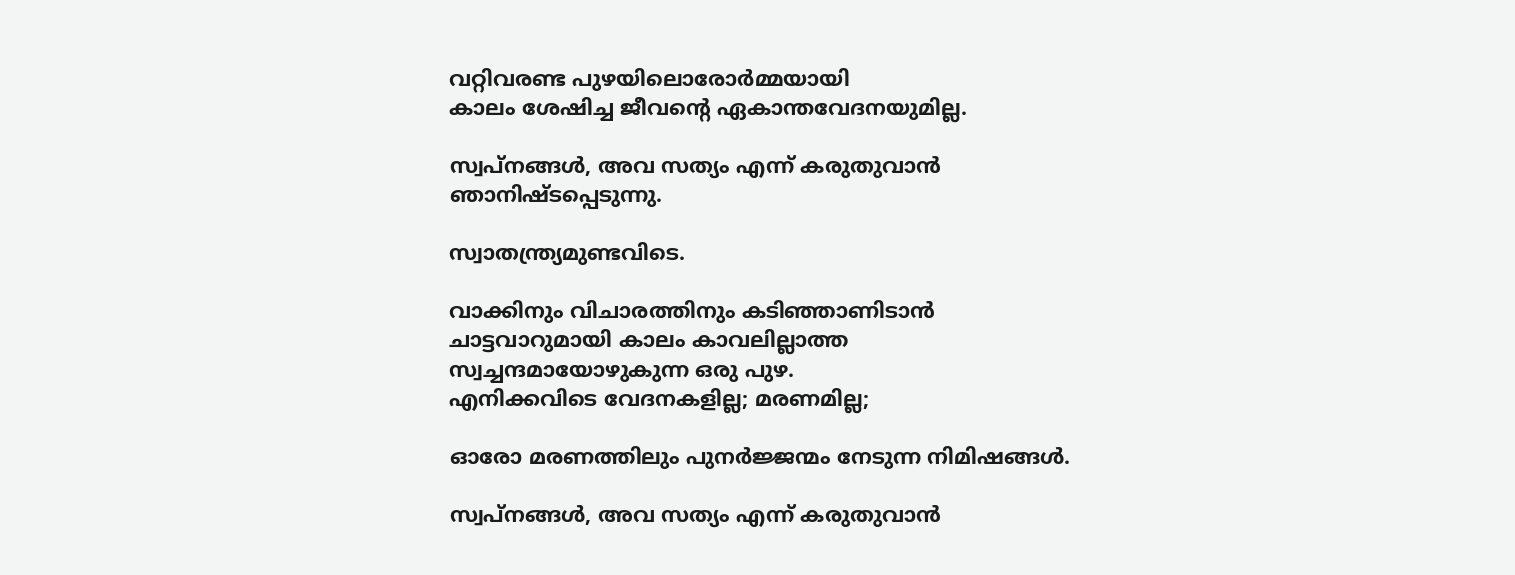വറ്റിവരണ്ട പുഴയിലൊരോര്‍മ്മയായി
കാലം ശേഷിച്ച ജീവന്‍റെ ഏകാന്തവേദനയുമില്ല.

സ്വപ്‌നങ്ങള്‍, അവ സത്യം എന്ന് കരുതുവാന്‍
ഞാനിഷ്ടപ്പെടുന്നു.

സ്വാതന്ത്ര്യമുണ്ടവിടെ.

വാക്കിനും വിചാരത്തിനും കടിഞ്ഞാണിടാന്‍
ചാട്ടവാറുമായി കാലം കാവലില്ലാത്ത
സ്വച്ചന്ദമായോഴുകുന്ന ഒരു പുഴ.
എനിക്കവിടെ വേദനകളില്ല; മരണമില്ല;

ഓരോ മരണത്തിലും പുനര്‍ജ്ജന്മം നേടുന്ന നിമിഷങ്ങള്‍.

സ്വപ്‌നങ്ങള്‍, അവ സത്യം എന്ന് കരുതുവാന്‍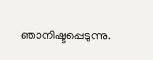ഞാനിഷ്ടപ്പെടുന്നു.